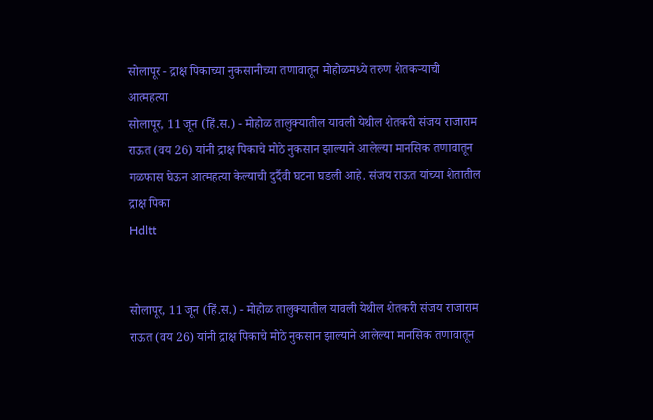सोलापूर - द्राक्ष पिकाच्या नुकसानीच्या तणावातून मोहोळमध्ये तरुण शेतकऱ्याची आत्महत्या
सोलापूर, 11 जून (हिं.स.) - मोहोळ तालुक्यातील यावली येथील शेतकरी संजय राजाराम राऊत (वय 26) यांनी द्राक्ष पिकाचे मोठे नुकसान झाल्याने आलेल्या मानसिक तणावातून गळफास घेऊन आत्महत्या केल्याची दुर्दैवी घटना घडली आहे. संजय राऊत यांच्या शेतातील द्राक्ष पिका
Hdltt


सोलापूर, 11 जून (हिं.स.) - मोहोळ तालुक्यातील यावली येथील शेतकरी संजय राजाराम राऊत (वय 26) यांनी द्राक्ष पिकाचे मोठे नुकसान झाल्याने आलेल्या मानसिक तणावातून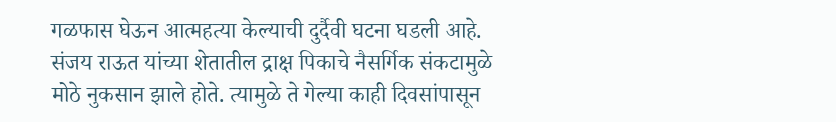गळफास घेऊन आत्महत्या केल्याची दुर्दैवी घटना घडली आहे. संजय राऊत यांच्या शेतातील द्राक्ष पिकाचे नैसर्गिक संकटामुळे मोठे नुकसान झाले होते. त्यामुळे ते गेल्या काही दिवसांपासून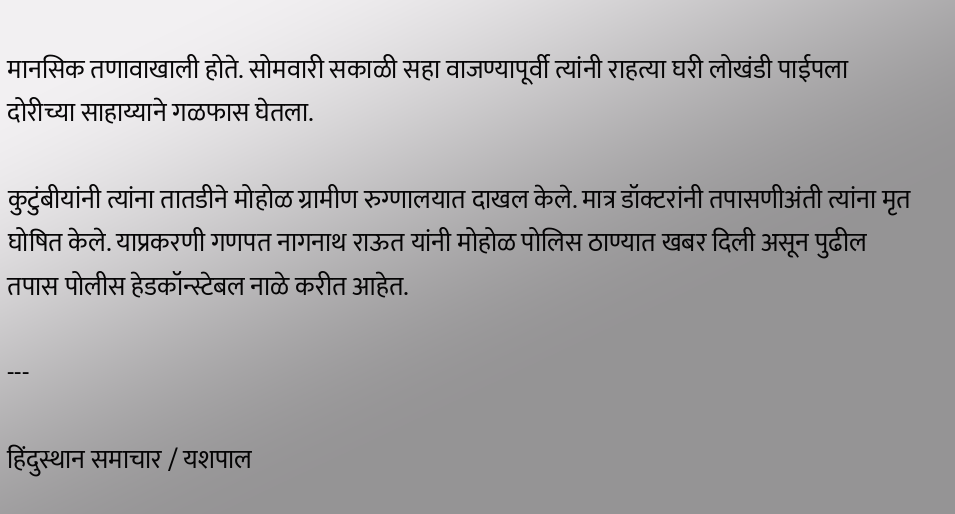मानसिक तणावाखाली होते. सोमवारी सकाळी सहा वाजण्यापूर्वी त्यांनी राहत्या घरी लोखंडी पाईपला दोरीच्या साहाय्याने गळफास घेतला.

कुटुंबीयांनी त्यांना तातडीने मोहोळ ग्रामीण रुग्णालयात दाखल केले. मात्र डॉक्टरांनी तपासणीअंती त्यांना मृत घोषित केले. याप्रकरणी गणपत नागनाथ राऊत यांनी मोहोळ पोलिस ठाण्यात खबर दिली असून पुढील तपास पोलीस हेडकॉन्स्टेबल नाळे करीत आहेत.

---

हिंदुस्थान समाचार / यशपाल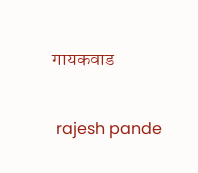गायकवाड


 rajesh pande